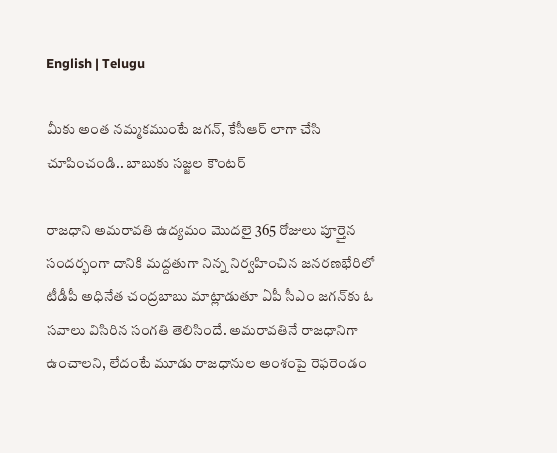English | Telugu

మీకు అంత నమ్మకముంటే జగన్, కేసీఆర్ లాగా చేసి చూపించండి.. బాబుకు సజ్జల కౌంటర్

రాజధాని అమరావతి ఉద్యమం మొదలై 365 రోజులు పూర్తైన సందర్భంగా దానికి మద్దతుగా నిన్న నిర్వహించిన జనరణభేరిలో టీడీపీ అధినేత చంద్రబాబు మాట్లాడుతూ ఏపీ సీఎం జగన్‌కు ఓ సవాలు విసిరిన సంగతి తెలిసిందే. అమరావతినే రాజధానిగా ఉంచాలని, లేదంటే మూడు రాజధానుల అంశంపై రెఫరెండం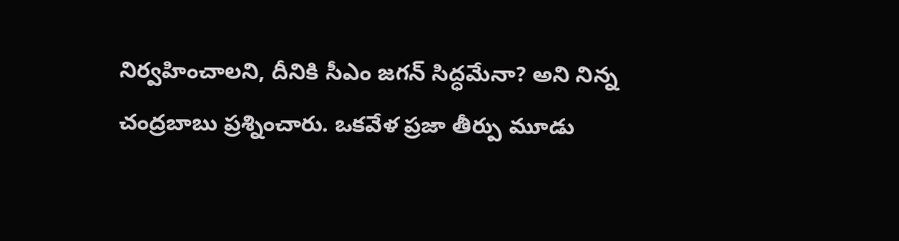నిర్వహించాలని, దీనికి సీఎం జగన్‌ సిద్ధమేనా? అని నిన్న చంద్రబాబు ప్రశ్నించారు. ఒకవేళ ప్రజా తీర్పు మూడు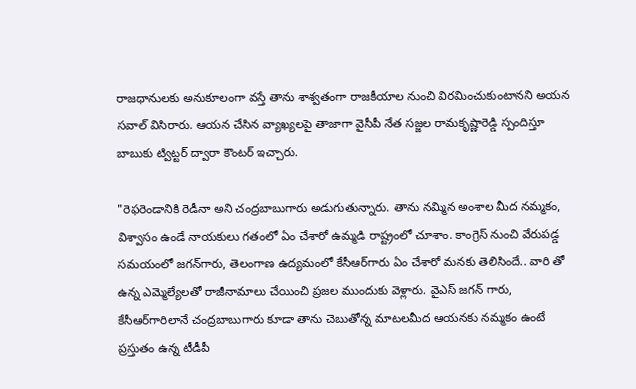రాజధానులకు అనుకూలంగా వస్తే తాను శాశ్వతంగా రాజకీయాల నుంచి విరమించుకుంటానని అయన సవాల్‌ విసిరారు. ఆయన చేసిన వ్యాఖ్యలపై తాజాగా వైసీపీ నేత సజ్జల రామకృష్ణారెడ్డి స్పందిస్తూ బాబుకు ట్విట్టర్ ద్వారా కౌంటర్ ఇచ్చారు.

"రెఫరెండానికి రెడీనా అని చంద్రబాబుగారు అడుగుతున్నారు. తాను నమ్మిన అంశాల మీద నమ్మకం, విశ్వాసం ఉండే నాయకులు గతంలో ఏం చేశారో ఉమ్మడి రాష్ట్రంలో చూశాం. కాంగ్రెస్‌ నుంచి వేరుపడ్డ సమయంలో జగన్‌గారు, తెలంగాణ ఉద్యమంలో కేసీఆర్‌గారు ఏం చేశారో మనకు తెలిసిందే.. వారి తో ఉన్న ఎమ్మెల్యేలతో రాజీనామాలు చేయించి ప్రజల ముందుకు వెళ్లారు. వైఎస్ జగన్ ‌గారు, కేసీఆర్‌గారిలానే చంద్రబాబుగారు కూడా తాను చెబుతోన్న మాటలమీద ఆయనకు నమ్మకం ఉంటే ప్రస్తుతం ఉన్న టీడీపీ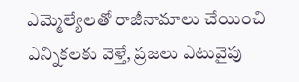ఎమ్మెల్యేలతో రాజీనామాలు చేయించి ఎన్నికలకు వెళ్తే, ప్రజలు ఎటువైపు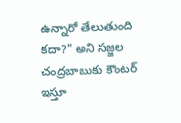ఉన్నారో తేలుతుంది కదా?" అని సజ్జల చంద్రబాబుకు కౌంటర్ ఇస్తూ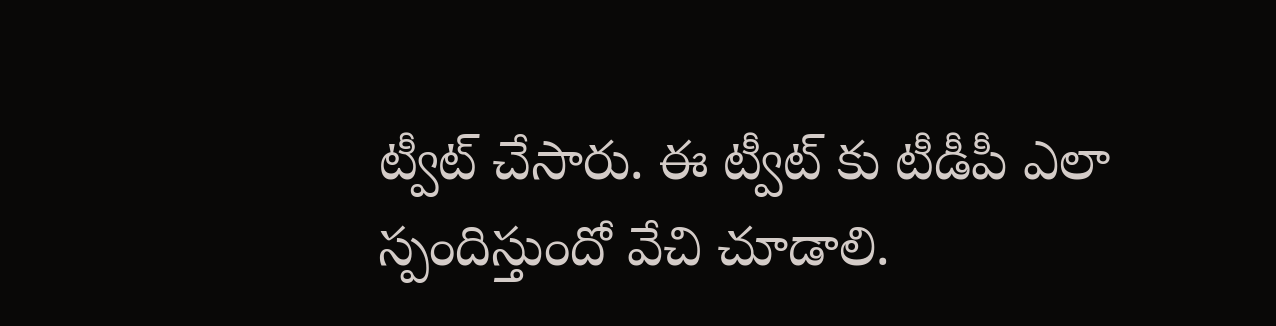ట్వీట్ చేసారు. ఈ ట్వీట్ కు టీడీపీ ఎలా స్పందిస్తుందో వేచి చూడాలి.